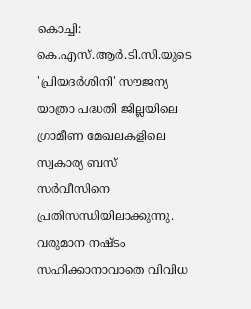കൊച്ചി: കെ.എസ്.ആർ.ടി.സി.യുടെ 'പ്രിയദർശിനി' സൗജന്യ യാത്രാ പദ്ധതി ജില്ലയിലെ ഗ്രാമീണ മേഖലകളിലെ സ്വകാര്യ ബസ് സർവീസിനെ പ്രതിസന്ധിയിലാക്കുന്നു. വരുമാന നഷ്ടം സഹിക്കാനാവാതെ വിവിധ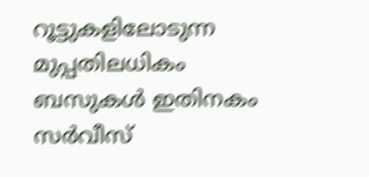റൂട്ടുകളിലോടുന്ന മുപ്പതിലധികം ബസുകൾ ഇതിനകം സർവീസ്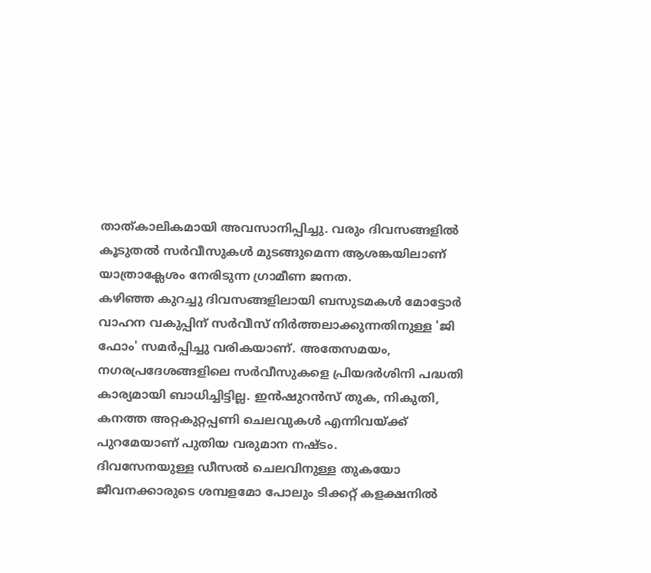താത്കാലികമായി അവസാനിപ്പിച്ചു. വരും ദിവസങ്ങളിൽ കൂടുതൽ സർവീസുകൾ മുടങ്ങുമെന്ന ആശങ്കയിലാണ് യാത്രാക്ലേശം നേരിടുന്ന ഗ്രാമീണ ജനത.
കഴിഞ്ഞ കുറച്ചു ദിവസങ്ങളിലായി ബസുടമകൾ മോട്ടോർ വാഹന വകുപ്പിന് സർവീസ് നിർത്തലാക്കുന്നതിനുള്ള 'ജി ഫോം' സമർപ്പിച്ചു വരികയാണ്. അതേസമയം, നഗരപ്രദേശങ്ങളിലെ സർവീസുകളെ പ്രിയദർശിനി പദ്ധതി കാര്യമായി ബാധിച്ചിട്ടില്ല. ഇൻഷുറൻസ് തുക, നികുതി, കനത്ത അറ്റകുറ്റപ്പണി ചെലവുകൾ എന്നിവയ്ക്ക് പുറമേയാണ് പുതിയ വരുമാന നഷ്ടം.
ദിവസേനയുള്ള ഡീസൽ ചെലവിനുള്ള തുകയോ ജീവനക്കാരുടെ ശമ്പളമോ പോലും ടിക്കറ്റ് കളക്ഷനിൽ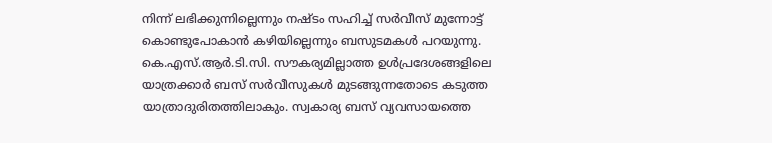നിന്ന് ലഭിക്കുന്നില്ലെന്നും നഷ്ടം സഹിച്ച് സർവീസ് മുന്നോട്ട് കൊണ്ടുപോകാൻ കഴിയില്ലെന്നും ബസുടമകൾ പറയുന്നു. കെ.എസ്.ആർ.ടി.സി. സൗകര്യമില്ലാത്ത ഉൾപ്രദേശങ്ങളിലെ യാത്രക്കാർ ബസ് സർവീസുകൾ മുടങ്ങുന്നതോടെ കടുത്ത യാത്രാദുരിതത്തിലാകും. സ്വകാര്യ ബസ് വ്യവസായത്തെ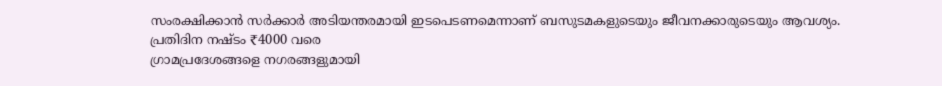സംരക്ഷിക്കാൻ സർക്കാർ അടിയന്തരമായി ഇടപെടണമെന്നാണ് ബസുടമകളുടെയും ജീവനക്കാരുടെയും ആവശ്യം.
പ്രതിദിന നഷ്ടം ₹4000 വരെ
ഗ്രാമപ്രദേശങ്ങളെ നഗരങ്ങളുമായി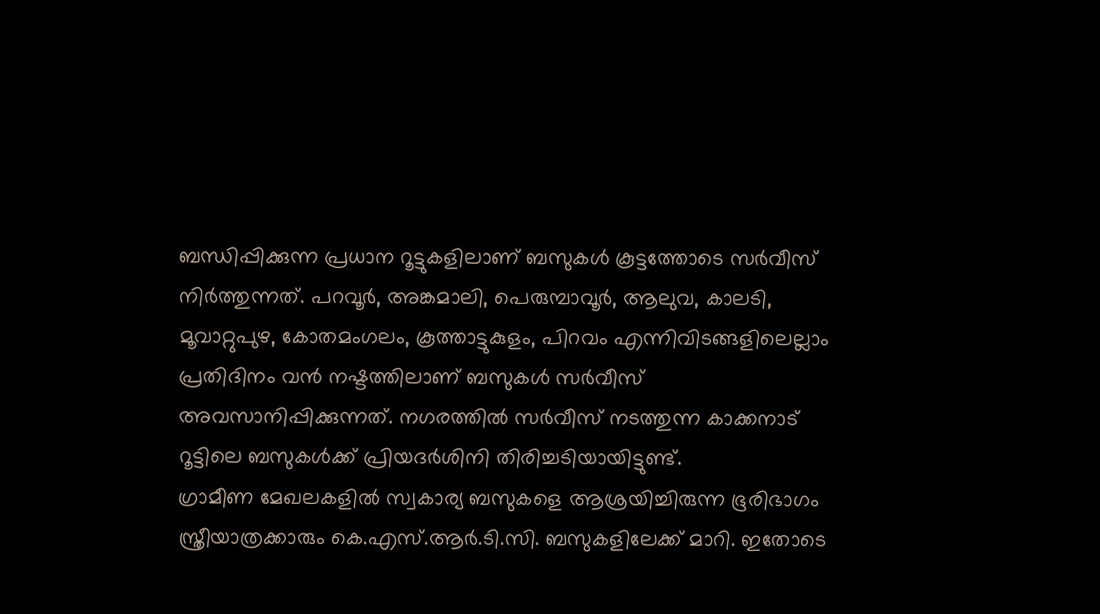ബന്ധിപ്പിക്കുന്ന പ്രധാന റൂട്ടുകളിലാണ് ബസുകൾ കൂട്ടത്തോടെ സർവീസ് നിർത്തുന്നത്. പറവൂർ, അങ്കമാലി, പെരുമ്പാവൂർ, ആലുവ, കാലടി, മൂവാറ്റുപുഴ, കോതമംഗലം, കൂത്താട്ടുകുളം, പിറവം എന്നിവിടങ്ങളിലെല്ലാം പ്രതിദിനം വൻ നഷ്ടത്തിലാണ് ബസുകൾ സർവീസ് അവസാനിപ്പിക്കുന്നത്. നഗരത്തിൽ സർവീസ് നടത്തുന്ന കാക്കനാട് റൂട്ടിലെ ബസുകൾക്ക് പ്രിയദർശിനി തിരിച്ചടിയായിട്ടുണ്ട്.
ഗ്രാമീണ മേഖലകളിൽ സ്വകാര്യ ബസുകളെ ആശ്രയിച്ചിരുന്ന ഭൂരിഭാഗം സ്ത്രീയാത്രക്കാരും കെ.എസ്.ആർ.ടി.സി. ബസുകളിലേക്ക് മാറി. ഇതോടെ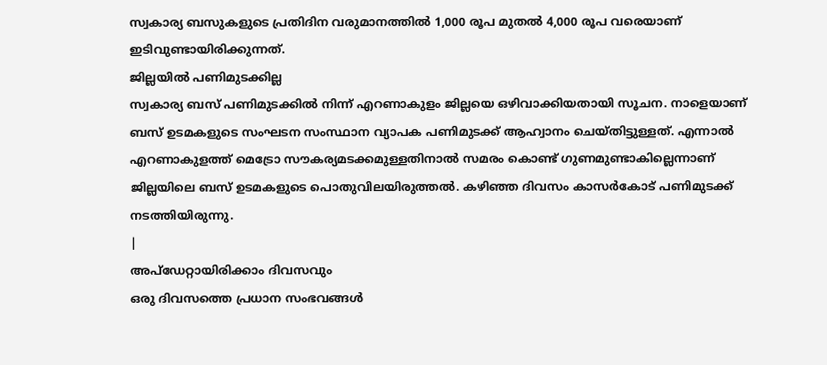സ്വകാര്യ ബസുകളുടെ പ്രതിദിന വരുമാനത്തിൽ 1,000 രൂപ മുതൽ 4,000 രൂപ വരെയാണ് ഇടിവുണ്ടായിരിക്കുന്നത്.
ജില്ലയിൽ പണിമുടക്കില്ല
സ്വകാര്യ ബസ് പണിമുടക്കിൽ നിന്ന് എറണാകുളം ജില്ലയെ ഒഴിവാക്കിയതായി സൂചന. നാളെയാണ് ബസ് ഉടമകളുടെ സംഘടന സംസ്ഥാന വ്യാപക പണിമുടക്ക് ആഹ്വാനം ചെയ്തിട്ടുള്ളത്. എന്നാൽ എറണാകുളത്ത് മെട്രോ സൗകര്യമടക്കമുള്ളതിനാൽ സമരം കൊണ്ട് ഗുണമുണ്ടാകില്ലെന്നാണ് ജില്ലയിലെ ബസ് ഉടമകളുടെ പൊതുവിലയിരുത്തൽ. കഴിഞ്ഞ ദിവസം കാസർകോട് പണിമുടക്ക് നടത്തിയിരുന്നു.
|
അപ്ഡേറ്റായിരിക്കാം ദിവസവും
ഒരു ദിവസത്തെ പ്രധാന സംഭവങ്ങൾ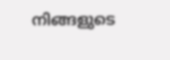നിങ്ങളുടെ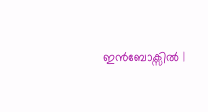ഇൻബോക്സിൽ |